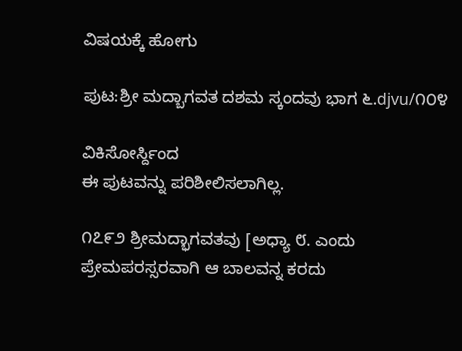ವಿಷಯಕ್ಕೆ ಹೋಗು

ಪುಟ:ಶ್ರೀ ಮದ್ಬಾಗವತ ದಶಮ ಸ್ಕಂದವು ಭಾಗ ೬.djvu/೧೦೪

ವಿಕಿಸೋರ್ಸ್ದಿಂದ
ಈ ಪುಟವನ್ನು ಪರಿಶೀಲಿಸಲಾಗಿಲ್ಲ.

೧೭೯೨ ಶ್ರೀಮದ್ಭಾಗವತವು [ಅಧ್ಯಾ ೮. ಎಂದು ಪ್ರೇಮಪರಸ್ಸರವಾಗಿ ಆ ಬಾಲವನ್ನ ಕರದು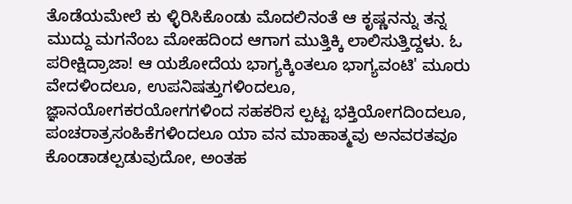ತೊಡೆಯಮೇಲೆ ಕು ಳ್ಳಿರಿಸಿಕೊಂಡು ಮೊದಲಿನಂತೆ ಆ ಕೃಷ್ಣನನ್ನು ತನ್ನ ಮುದ್ದು ಮಗನೆಂಬ ಮೋಹದಿಂದ ಆಗಾಗ ಮುತ್ತಿಕ್ಕಿ ಲಾಲಿಸುತ್ತಿದ್ದಳು. ಓ ಪರೀಕ್ಷಿದ್ರಾಜಾ! ಆ ಯಶೋದೆಯ ಭಾಗ್ಯಕ್ಕಿಂತಲೂ ಭಾಗ್ಯವಂಟಿ' ಮೂರು ವೇದಳಿಂದಲೂ, ಉಪನಿಷತ್ತುಗಳಿಂದಲೂ, ಜ್ಞಾನಯೋಗಕರಯೋಗಗಳಿಂದ ಸಹಕರಿಸ ಲ್ಪಟ್ಟ ಭಕ್ತಿಯೋಗದಿಂದಲೂ, ಪಂಚರಾತ್ರಸಂಹಿಕೆಗಳಿಂದಲೂ ಯಾ ವನ ಮಾಹಾತ್ಮವು ಅನವರತವೂ ಕೊಂಡಾಡಲ್ಪಡುವುದೋ, ಅಂತಹ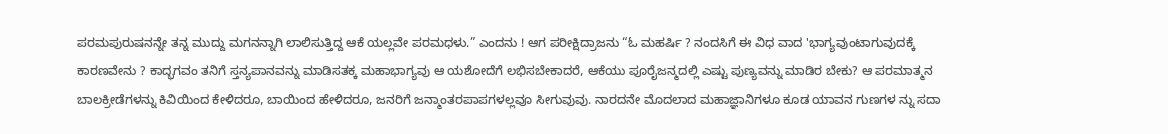ಪರಮಪುರುಷನನ್ನೇ ತನ್ನ ಮುದ್ದು ಮಗನನ್ನಾಗಿ ಲಾಲಿಸುತ್ತಿದ್ದ ಆಕೆ ಯಲ್ಲವೇ ಪರಮಧಳು.” ಎಂದನು ! ಆಗ ಪರೀಕ್ಷಿದ್ರಾಜನು “ಓ ಮಹರ್ಷಿ ? ನಂದಸಿಗೆ ಈ ವಿಧ ವಾದ 'ಭಾಗ್ಯವುಂಟಾಗುವುದಕ್ಕೆ ಕಾರಣವೇನು ? ಕಾದ್ಭಗವಂ ತನಿಗೆ ಸ್ತನ್ಯಪಾನವನ್ನು ಮಾಡಿಸತಕ್ಕ ಮಹಾಭಾಗ್ಯವು ಆ ಯಶೋದೆಗೆ ಲಭಿಸಬೇಕಾದರೆ, ಆಕೆಯು ಪೂರೈಜನ್ಮದಲ್ಲಿ ಎಷ್ಟು ಪುಣ್ಯವನ್ನು ಮಾಡಿರ ಬೇಕು? ಆ ಪರಮಾತ್ಮನ ಬಾಲಕ್ರೀಡೆಗಳನ್ನು ಕಿವಿಯಿಂದ ಕೇಳಿದರೂ, ಬಾಯಿಂದ ಹೇಳಿದರೂ, ಜನರಿಗೆ ಜನ್ಮಾಂತರಪಾಪಗಳಲ್ಲವೂ ಸೀಗುವುವು. ನಾರದನೇ ಮೊದಲಾದ ಮಹಾಜ್ಞಾನಿಗಳೂ ಕೂಡ ಯಾವನ ಗುಣಗಳ ನ್ನು ಸದಾ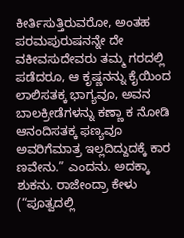ಕೀರ್ತಿಸುತ್ತಿರುವರೋ, ಅಂತಹ ಪರಮಪುರುಷನನ್ನೇ ದೇ ವಕೀವಸುದೇವರು ತಮ್ಮ ಗರದಲ್ಲಿ ಪಡೆದರೂ, ಆ ಕೃಷ್ಣನನ್ನು ಕೈಯಿಂದ ಲಾಲಿಸತಕ್ಕ ಭಾಗ್ಯವೂ, ಅವನ ಬಾಲಕ್ರೀಡೆಗಳನ್ನು ಕಣ್ಣಾ ಕ ನೋಡಿ ಆನಂದಿಸತಕ್ಕ ಫಣ್ಯವೂ ಅವರಿಗೆಮಾತ್ರ ಇಲ್ಲದಿದ್ದುದಕ್ಕೆ ಕಾರ ಣವೇನು.” ಎಂದನು. ಅದಕ್ಕಾ ಶುಕನು. ರಾಜೇಂದ್ರಾ ಕೇಳು (“ಪೂತ್ವದಲ್ಲಿ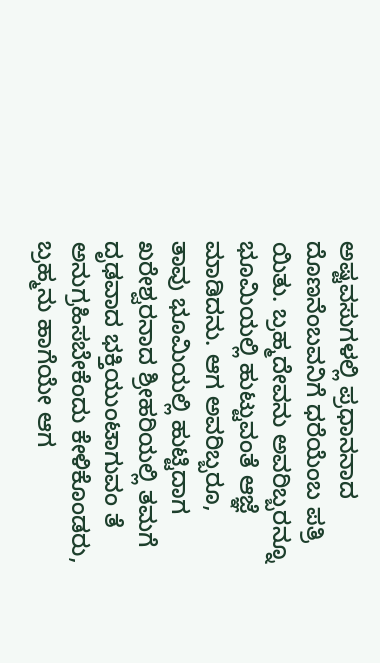ಅಷ್ಟವಸುಗಳಲ್ಲಿ ಪ್ರಧಾನನಾದ ದೊಣನೆಂಬವನಿಗೆ ಧರೆಯೆಂಬ ಪತ್ರಿ ಯಿತು. ಬ್ರಹ್ಮದೇವನು ಅವರಿಬ್ಬರನ್ನೂ ಭೂಮಿಯಲ್ಲಿ ಹುಟ್ಟುವಂತೆ ಆಜ್ಞೆ ಮಾಡಿದನು. ಆಗ ಅವರಿಬ್ಬರೂ, ತಾವು ಭೂಮಿಯಲ್ಲಿ ಹುಟ್ಟಿದಾಗ ಖರೇಶ್ವರನಾದ ಶ್ರೀಹರಿಯಲ್ಲಿ ತಮಗೆ ದೃಢವಾದ ಭಕ್ತಿಯುಂಟಾಗುವಂ ತೆ ಅನುಗ್ರಹಿಸಬೇಕೆಂದು ಕೇಳಿಕೊಂಡರು, ಬ್ರಹ್ಮನು ಹಾಗೆಯೇ ಆಗ